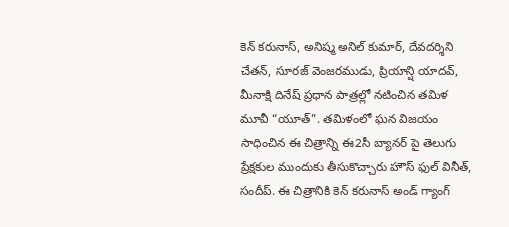కెన్ కరునాస్, అనిష్మ అనిల్ కుమార్, దేవదర్శిని చేతన్, సూరజ్ వెంజరముడు, ప్రియాన్షి యాదవ్, మీనాక్షి దినేష్ ప్రధాన పాత్రల్లో నటించిన తమిళ మూవీ “యూత్”. తమిళంలో ఘన విజయం సాధించిన ఈ చిత్రాన్ని ఈ2సీ బ్యానర్ పై తెలుగు ప్రేక్షకుల ముందుకు తీసుకొచ్చారు హౌస్ ఫుల్ వినీత్, సందీప్. ఈ చిత్రానికి కెన్ కరునాస్ అండ్ గ్యాంగ్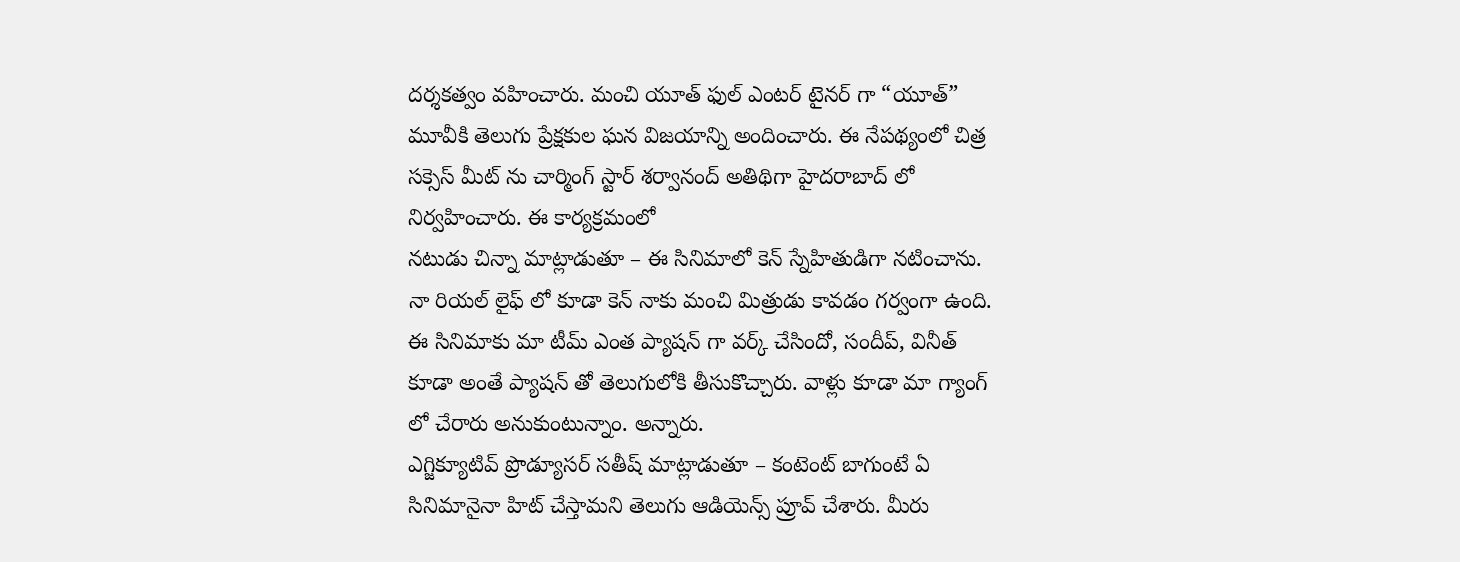దర్శకత్వం వహించారు. మంచి యూత్ ఫుల్ ఎంటర్ టైనర్ గా “యూత్” మూవీకి తెలుగు ప్రేక్షకుల ఘన విజయాన్ని అందించారు. ఈ నేపథ్యంలో చిత్ర సక్సెస్ మీట్ ను చార్మింగ్ స్టార్ శర్వానంద్ అతిథిగా హైదరాబాద్ లో నిర్వహించారు. ఈ కార్యక్రమంలో
నటుడు చిన్నా మాట్లాడుతూ – ఈ సినిమాలో కెన్ స్నేహితుడిగా నటించాను. నా రియల్ లైఫ్ లో కూడా కెన్ నాకు మంచి మిత్రుడు కావడం గర్వంగా ఉంది. ఈ సినిమాకు మా టీమ్ ఎంత ప్యాషన్ గా వర్క్ చేసిందో, సందీప్, వినీత్ కూడా అంతే ప్యాషన్ తో తెలుగులోకి తీసుకొచ్చారు. వాళ్లు కూడా మా గ్యాంగ్ లో చేరారు అనుకుంటున్నాం. అన్నారు.
ఎగ్జిక్యూటివ్ ప్రొడ్యూసర్ సతీష్ మాట్లాడుతూ – కంటెంట్ బాగుంటే ఏ సినిమానైనా హిట్ చేస్తామని తెలుగు ఆడియెన్స్ ప్రూవ్ చేశారు. మీరు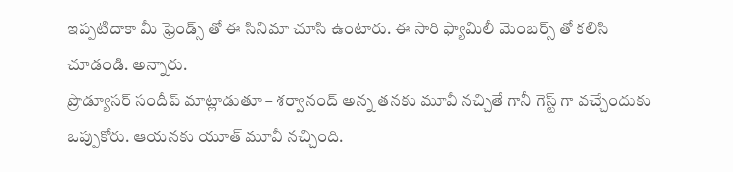ఇప్పటిదాకా మీ ఫ్రెండ్స్ తో ఈ సినిమా చూసి ఉంటారు. ఈ సారి ఫ్యామిలీ మెంబర్స్ తో కలిసి చూడండి. అన్నారు.
ప్రొడ్యూసర్ సందీప్ మాట్లాడుతూ – శర్వానంద్ అన్న తనకు మూవీ నచ్చితే గానీ గెస్ట్ గా వచ్చేందుకు ఒప్పుకోరు. ఆయనకు యూత్ మూవీ నచ్చింది.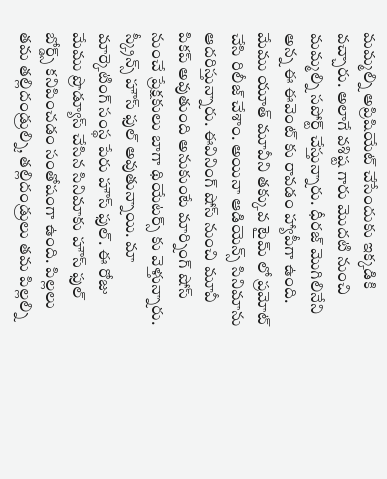మమ్మల్ని అప్రిషియేట్ చేసేందుకు ఇక్కడికి వచ్చారు. అలాగే వశిష్ట గారు మొదటి నుంచి మమ్మల్ని సపోర్ట్ చేస్తున్నారు. ధీరజ్ మొగిలినేని అన్న ఈ ఈవెంట్ కు రావడం హ్యాపీగా ఉంది. మేము యూత్ మూవీని తక్కువ టైమ్ లో ప్రమోట్ చేసి రిలీజ్ చేశాం. అయినా ఆడియెన్స్ సినిమాను ఆదరిస్తున్నారు. ఈవినింగ్ షోస్ నుంచి మూవీ పికప్ అవుతుంది అనుకుంటే మార్నింగ్ షోస్ నుంచే ప్రేక్షకులు బాగా థియేటర్స్ కు వెళ్తున్నారు. స్క్రీన్స్ హౌస్ ఫుల్ అవుతున్నాయి. మా మార్కెటింగ్ సంస్థ పేరు హౌస్ ఫుల్. ఈ రోజు మేము ప్రొడ్యూస్ చేసిన సినిమాకు హౌస్ ఫుల్ బోర్డ్స్ కనిపించడం సంతోషంగా ఉంది. పిల్లలు తమ తల్లిదండ్రుల్ని, తల్లిదండ్రులు తమ పిల్లల్ని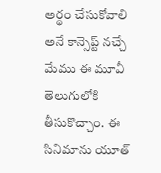అర్థం చేసుకోవాలి అనే కాన్సెప్ట్ నచ్చే మేము ఈ మూవీ తెలుగులోకి తీసుకొచ్చాం. ఈ సినిమాను యూత్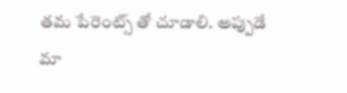తమ పేరెంట్స్ తో చూడాలి. అప్పుడే మా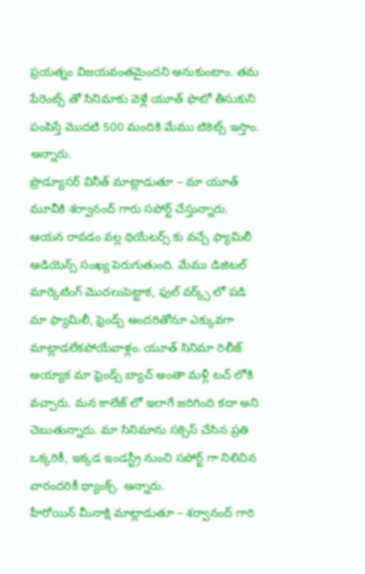ప్రయత్నం విజయవంతమైందని అనుకుంటాం. తమ పేరెంట్స్ తో సినిమాకు వెళ్లే యూత్ ఫొటో తీసుకుని పంపిస్తే మొదటి 500 మందికి మేము టికెట్స్ ఇస్తాం. అన్నారు.
ప్రొడ్యూసర్ వినీత్ మాట్లాడుతూ – మా యూత్ మూవీకి శర్వానంద్ గారు సపోర్ట్ చేస్తున్నారు. ఆయన రావడం వల్ల థియేటర్స్ కు వచ్చే ఫ్యామిలీ ఆడియెన్స్ సంఖ్య పెరుగుతుంది. మేము డిజిటల్ మార్కెటింగ్ మొదలుపెట్టాక, ఫుల్ వర్క్స్ లో పడి మా ఫ్యామిలీ, ఫ్రెండ్స్ అందరితోనూ ఎక్కువగా మాట్లాడలేకపోయేవాళ్లం. యూత్ సినిమా రిలీజ్ అయ్యాక మా ఫ్రెండ్స్ బ్యాచ్ అంతా మళ్లీ టచ్ లోకి వచ్చారు. మన కాలేజ్ లో ఇలాగే జరిగింది కదా అని చెబుతున్నారు. మా సినిమాను సక్సెస్ చేసిన ప్రతి ఒక్కరికీ, ఇక్కడ ఇండస్ట్రీ నుంచి సపోర్ట్ గా నిలిచిన వారందరికీ థ్యాంక్స్. అన్నారు.
హీరోయిన్ మీనాక్షి మాట్లాడుతూ – శర్వానంద్ గారి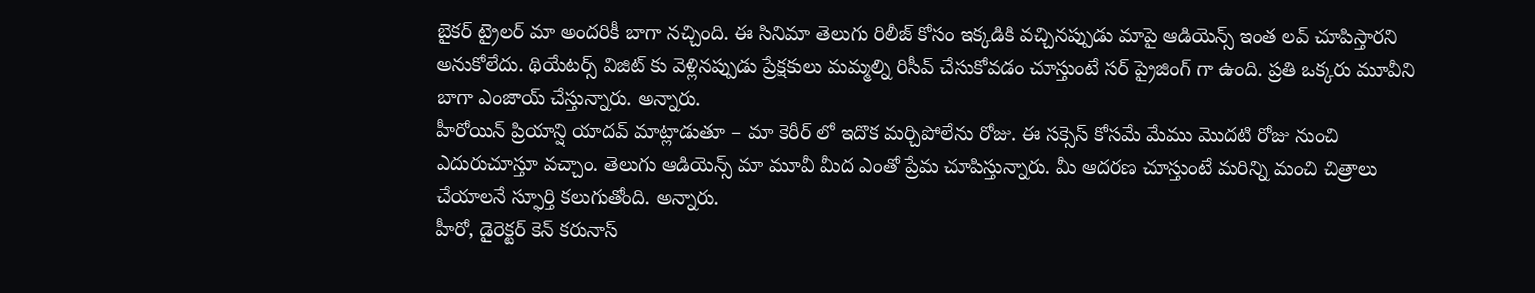బైకర్ ట్రైలర్ మా అందరికీ బాగా నచ్చింది. ఈ సినిమా తెలుగు రిలీజ్ కోసం ఇక్కడికి వచ్చినప్పుడు మాపై ఆడియెన్స్ ఇంత లవ్ చూపిస్తారని అనుకోలేదు. థియేటర్స్ విజిట్ కు వెళ్లినప్పుడు ప్రేక్షకులు మమ్మల్ని రిసీవ్ చేసుకోవడం చూస్తుంటే సర్ ప్రైజింగ్ గా ఉంది. ప్రతి ఒక్కరు మూవీని బాగా ఎంజాయ్ చేస్తున్నారు. అన్నారు.
హీరోయిన్ ప్రియాన్షి యాదవ్ మాట్లాడుతూ – మా కెరీర్ లో ఇదొక మర్చిపోలేను రోజు. ఈ సక్సెస్ కోసమే మేము మొదటి రోజు నుంచి ఎదురుచూస్తూ వచ్చాం. తెలుగు ఆడియెన్స్ మా మూవీ మీద ఎంతో ప్రేమ చూపిస్తున్నారు. మీ ఆదరణ చూస్తుంటే మరిన్ని మంచి చిత్రాలు చేయాలనే స్ఫూర్తి కలుగుతోంది. అన్నారు.
హీరో, డైరెక్టర్ కెన్ కరునాస్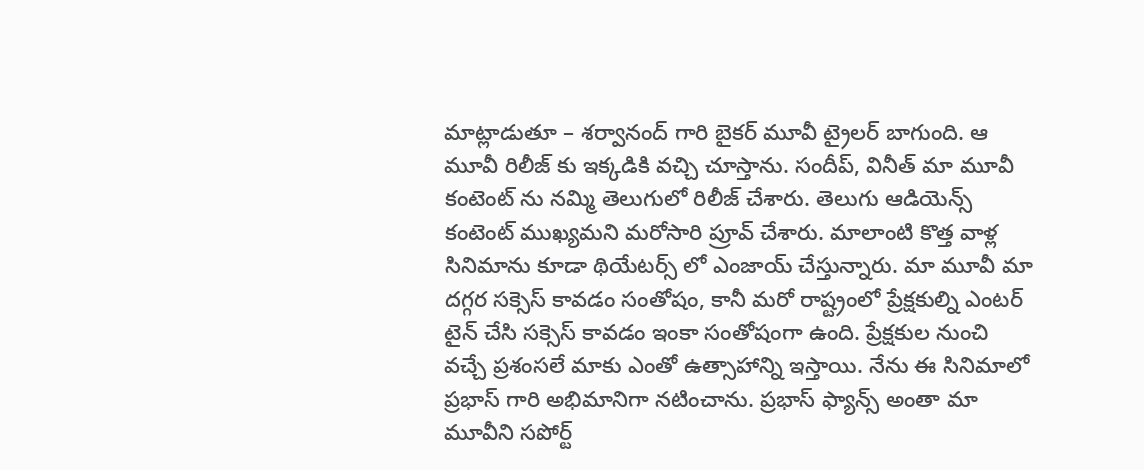మాట్లాడుతూ – శర్వానంద్ గారి బైకర్ మూవీ ట్రైలర్ బాగుంది. ఆ మూవీ రిలీజ్ కు ఇక్కడికి వచ్చి చూస్తాను. సందీప్, వినీత్ మా మూవీ కంటెంట్ ను నమ్మి తెలుగులో రిలీజ్ చేశారు. తెలుగు ఆడియెన్స్ కంటెంట్ ముఖ్యమని మరోసారి ప్రూవ్ చేశారు. మాలాంటి కొత్త వాళ్ల సినిమాను కూడా థియేటర్స్ లో ఎంజాయ్ చేస్తున్నారు. మా మూవీ మా దగ్గర సక్సెస్ కావడం సంతోషం, కానీ మరో రాష్ట్రంలో ప్రేక్షకుల్ని ఎంటర్ టైన్ చేసి సక్సెస్ కావడం ఇంకా సంతోషంగా ఉంది. ప్రేక్షకుల నుంచి వచ్చే ప్రశంసలే మాకు ఎంతో ఉత్సాహాన్ని ఇస్తాయి. నేను ఈ సినిమాలో ప్రభాస్ గారి అభిమానిగా నటించాను. ప్రభాస్ ఫ్యాన్స్ అంతా మా మూవీని సపోర్ట్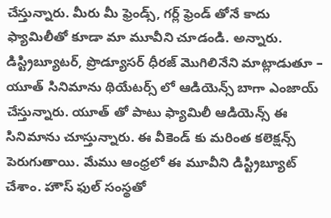చేస్తున్నారు. మీరు మీ ఫ్రెండ్స్, గర్ల్ ఫ్రెండ్ తోనే కాదు ఫ్యామిలీతో కూడా మా మూవీని చూడండి. అన్నారు.
డిస్ట్రిబ్యూటర్, ప్రొడ్యూసర్ ధీరజ్ మొగిలినేని మాట్లాడుతూ – యూత్ సినిమాను థియేటర్స్ లో ఆడియెన్స్ బాగా ఎంజాయ్ చేస్తున్నారు. యూత్ తో పాటు ఫ్యామిలీ ఆడియెన్స్ ఈ సినిమాను చూస్తున్నారు. ఈ వీకెండ్ కు మరింత కలెక్షన్స్ పెరుగుతాయి. మేము ఆంధ్రలో ఈ మూవీని డిస్ట్రిబ్యూట్ చేశాం. హౌస్ ఫుల్ సంస్థతో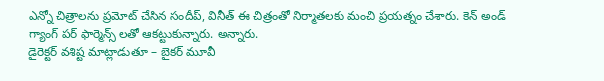ఎన్నో చిత్రాలను ప్రమోట్ చేసిన సందీప్, వినీత్ ఈ చిత్రంతో నిర్మాతలకు మంచి ప్రయత్నం చేశారు. కెన్ అండ్ గ్యాంగ్ పర్ ఫార్మెన్స్ లతో ఆకట్టుకున్నారు. అన్నారు.
డైరెక్టర్ వశిష్ట మాట్లాడుతూ – బైకర్ మూవీ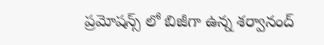ప్రమోషన్స్ లో బిజీగా ఉన్న శర్వానంద్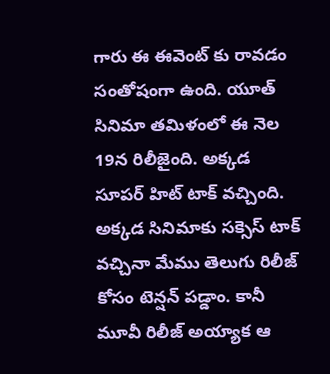గారు ఈ ఈవెంట్ కు రావడం సంతోషంగా ఉంది. యూత్ సినిమా తమిళంలో ఈ నెల 19న రిలీజైంది. అక్కడ సూపర్ హిట్ టాక్ వచ్చింది. అక్కడ సినిమాకు సక్సెస్ టాక్ వచ్చినా మేము తెలుగు రిలీజ్ కోసం టెన్షన్ పడ్డాం. కానీ మూవీ రిలీజ్ అయ్యాక ఆ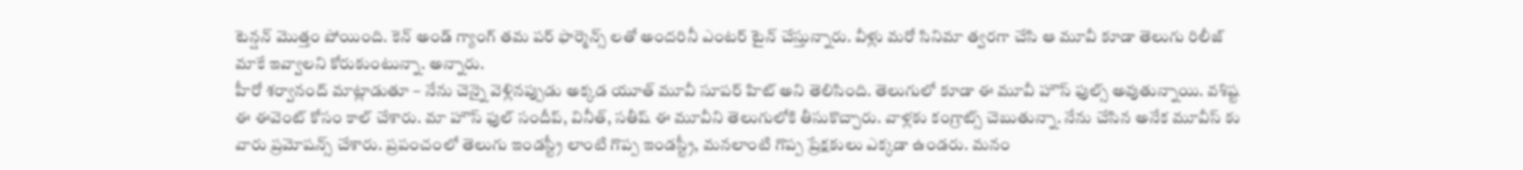టెన్షన్ మొత్తం పోయింది. కెన్ అండ్ గ్యాంగ్ తమ పర్ ఫార్మెన్స్ లతో అందరినీ ఎంటర్ టైన్ చేస్తున్నారు. వీళ్లు మరో సినిమా త్వరగా చేసి ఆ మూవీ కూడా తెలుగు రిలీజ్ మాకే ఇవ్వాలని కోరుకుంటున్నా. అన్నారు.
హీరో శర్వానంద్ మాట్లాడుతూ – నేను చెన్నై వెళ్లినప్పుడు అక్కడ యూత్ మూవీ సూపర్ హిట్ అని తెలిసింది. తెలుగులో కూడా ఈ మూవీ హౌస్ ఫుల్స్ అవుతున్నాయి. వశిష్ట ఈ ఈవెంట్ కోసం కాల్ చేశారు. మా హౌస్ ఫుల్ సందీప్, వినీత్, సతీష్ ఈ మూవీని తెలుగులోకి తీసుకొచ్చారు. వాళ్లకు కంగ్రాట్స్ చెబుతున్నా. నేను చేసిన అనేక మూవీస్ కు వారు ప్రమోషన్స్ చేశారు. ప్రపంచంలో తెలుగు ఇండస్ట్రీ లాంటి గొప్ప ఇండస్ట్రీ, మనలాంటి గొప్ప ప్రేక్షకులు ఎక్కడా ఉండరు. మనం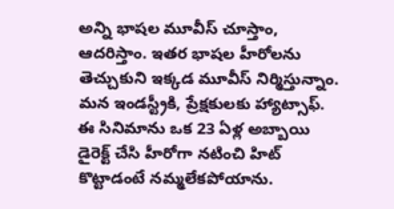అన్ని భాషల మూవీస్ చూస్తాం, ఆదరిస్తాం. ఇతర భాషల హీరోలను తెచ్చుకుని ఇక్కడ మూవీస్ నిర్మిస్తున్నాం. మన ఇండస్ట్రీకి, ప్రేక్షకులకు హ్యాట్సాఫ్. ఈ సినిమాను ఒక 23 ఏళ్ల అబ్బాయి డైరెక్ట్ చేసి హీరోగా నటించి హిట్ కొట్టాడంటే నమ్మలేకపోయాను.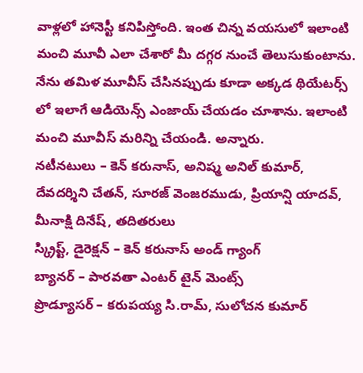వాళ్లలో హానెస్టీ కనిపిస్తోంది. ఇంత చిన్న వయసులో ఇలాంటి మంచి మూవీ ఎలా చేశారో మీ దగ్గర నుంచే తెలుసుకుంటాను. నేను తమిళ మూవీస్ చేసినప్పుడు కూడా అక్కడ థియేటర్స్ లో ఇలాగే ఆడియెన్స్ ఎంజాయ్ చేయడం చూశాను. ఇలాంటి మంచి మూవీస్ మరిన్ని చేయండి. అన్నారు.
నటీనటులు – కెన్ కరునాస్, అనిష్మ అనిల్ కుమార్, దేవదర్శిని చేతన్, సూరజ్ వెంజరముడు, ప్రియాన్షి యాదవ్, మీనాక్షి దినేష్, తదితరులు
స్క్రిప్ట్, డైరెక్షన్ – కెన్ కరునాస్ అండ్ గ్యాంగ్
బ్యానర్ – పారవతా ఎంటర్ టైన్ మెంట్స్
ప్రొడ్యూసర్ – కరుపయ్య సి.రామ్, సులోచన కుమార్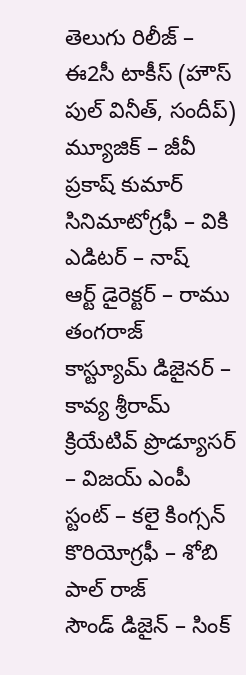తెలుగు రిలీజ్ – ఈ2సీ టాకీస్ (హౌస్ పుల్ వినీత్, సందీప్)
మ్యూజిక్ – జీవీ ప్రకాష్ కుమార్
సినిమాటోగ్రఫీ – వికి
ఎడిటర్ – నాష్
ఆర్ట్ డైరెక్టర్ – రాము తంగరాజ్
కాస్ట్యూమ్ డిజైనర్ – కావ్య శ్రీరామ్
క్రియేటివ్ ప్రొడ్యూసర్ – విజయ్ ఎంపీ
స్టంట్ – కలై కింగ్సన్
కొరియోగ్రఫీ – శోబి పాల్ రాజ్
సౌండ్ డిజైన్ – సింక్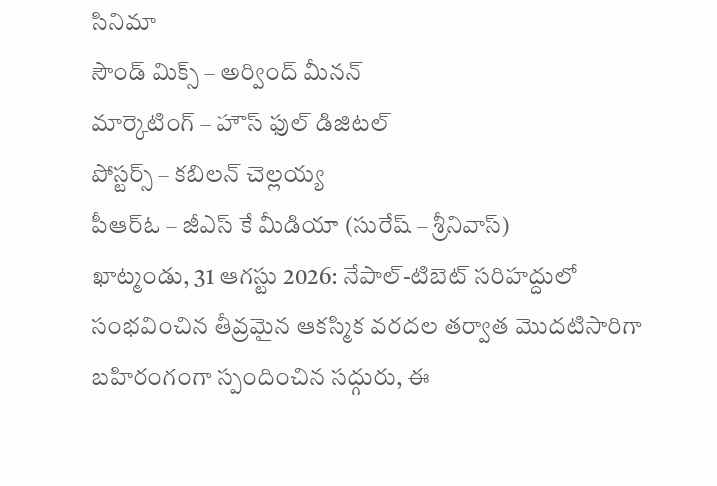సినిమా
సౌండ్ మిక్స్ – అర్వింద్ మీనన్
మార్కెటింగ్ – హౌస్ ఫుల్ డిజిటల్
పోస్టర్స్ – కబిలన్ చెల్లయ్య
పీఆర్ఓ – జీఎస్ కే మీడియా (సురేష్ – శ్రీనివాస్)
ఖాట్మండు, 31 ఆగస్టు 2026: నేపాల్-టిబెట్ సరిహద్దులో సంభవించిన తీవ్రమైన ఆకస్మిక వరదల తర్వాత మొదటిసారిగా బహిరంగంగా స్పందించిన సద్గురు, ఈ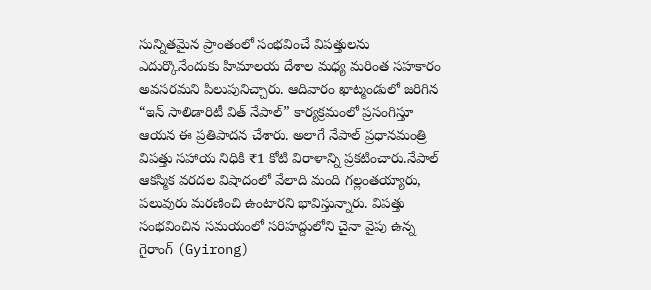సున్నితమైన ప్రాంతంలో సంభవించే విపత్తులను ఎదుర్కొనేందుకు హిమాలయ దేశాల మధ్య మరింత సహకారం అవసరమని పిలుపునిచ్చారు. ఆదివారం ఖాట్మండులో జరిగిన “ఇన్ సాలిడారిటీ విత్ నేపాల్” కార్యక్రమంలో ప్రసంగిస్తూ ఆయన ఈ ప్రతిపాదన చేశారు. అలాగే నేపాల్ ప్రధానమంత్రి విపత్తు సహాయ నిధికి ₹1 కోటి విరాళాన్ని ప్రకటించారు.నేపాల్ ఆకస్మిక వరదల విషాదంలో వేలాది మంది గల్లంతయ్యారు, పలువురు మరణించి ఉంటారని భావిస్తున్నారు. విపత్తు సంభవించిన సమయంలో సరిహద్దులోని చైనా వైపు ఉన్న గైరాంగ్ (Gyirong)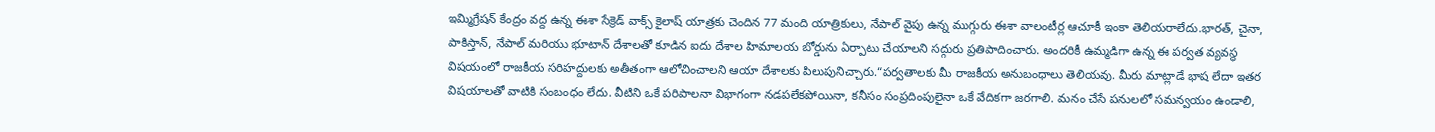ఇమ్మిగ్రేషన్ కేంద్రం వద్ద ఉన్న ఈశా సేక్రెడ్ వాక్స్ కైలాష్ యాత్రకు చెందిన 77 మంది యాత్రికులు, నేపాల్ వైపు ఉన్న ముగ్గురు ఈశా వాలంటీర్ల ఆచూకీ ఇంకా తెలియరాలేదు.భారత్, చైనా, పాకిస్తాన్, నేపాల్ మరియు భూటాన్ దేశాలతో కూడిన ఐదు దేశాల హిమాలయ బోర్డును ఏర్పాటు చేయాలని సద్గురు ప్రతిపాదించారు. అందరికీ ఉమ్మడిగా ఉన్న ఈ పర్వత వ్యవస్థ విషయంలో రాజకీయ సరిహద్దులకు అతీతంగా ఆలోచించాలని ఆయా దేశాలకు పిలుపునిచ్చారు.“పర్వతాలకు మీ రాజకీయ అనుబంధాలు తెలియవు. మీరు మాట్లాడే భాష లేదా ఇతర విషయాలతో వాటికి సంబంధం లేదు. వీటిని ఒకే పరిపాలనా విభాగంగా నడపలేకపోయినా, కనీసం సంప్రదింపులైనా ఒకే వేదికగా జరగాలి. మనం చేసే పనులలో సమన్వయం ఉండాలి,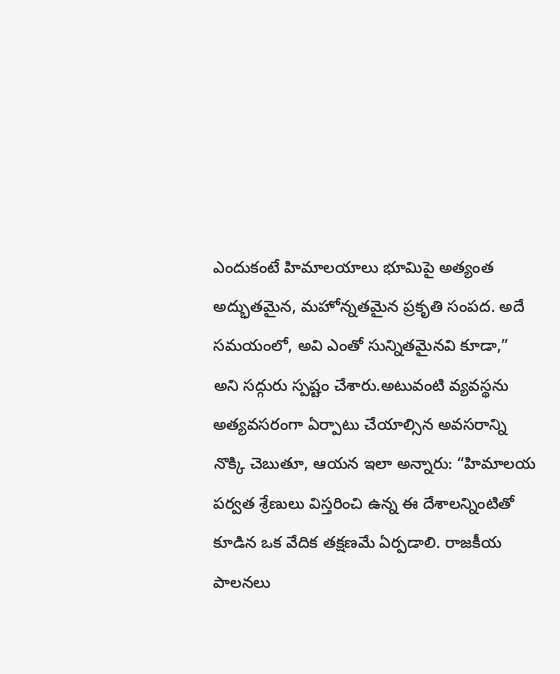ఎందుకంటే హిమాలయాలు భూమిపై అత్యంత అద్భుతమైన, మహోన్నతమైన ప్రకృతి సంపద. అదే సమయంలో, అవి ఎంతో సున్నితమైనవి కూడా,” అని సద్గురు స్పష్టం చేశారు.అటువంటి వ్యవస్థను అత్యవసరంగా ఏర్పాటు చేయాల్సిన అవసరాన్ని నొక్కి చెబుతూ, ఆయన ఇలా అన్నారు: “హిమాలయ పర్వత శ్రేణులు విస్తరించి ఉన్న ఈ దేశాలన్నింటితో కూడిన ఒక వేదిక తక్షణమే ఏర్పడాలి. రాజకీయ పాలనలు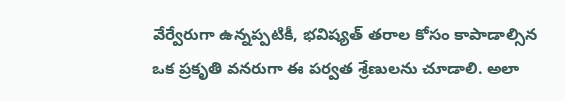వేర్వేరుగా ఉన్నప్పటికీ, భవిష్యత్ తరాల కోసం కాపాడాల్సిన ఒక ప్రకృతి వనరుగా ఈ పర్వత శ్రేణులను చూడాలి. అలా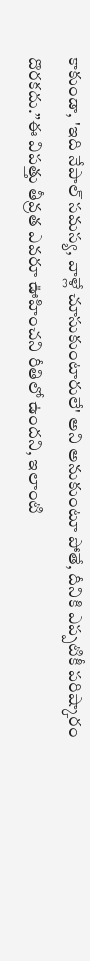కాకుండా, 'ఇది నేపాల్ సమస్య, వాళ్లే చూసుకుంటారులే' అని అనుకుంటూ పోతే, దీనికి ఎప్పటికీ పరిష్కారం దొరకదు.”ఈ విపత్తు తీవ్రత ఎవరూ ఊహించని రీతిలో ఉందని, ఇలాంటి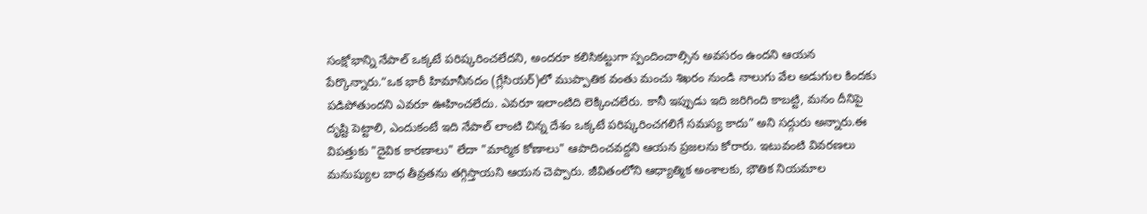సంక్షోభాన్ని నేపాల్ ఒక్కటే పరిష్కరించలేదని, అందరూ కలిసికట్టుగా స్పందించాల్సిన అవసరం ఉందని ఆయన పేర్కొన్నారు.“ఒక భారీ హిమానీనదం (గ్లేసియర్)లో ముప్పాతిక వంతు మంచు శిఖరం నుండి నాలుగు వేల అడుగుల కిందకు పడిపోతుందని ఎవరూ ఊహించలేదు. ఎవరూ ఇలాంటిది లెక్కించలేరు. కానీ ఇప్పుడు ఇది జరిగింది కాబట్టి, మనం దీనిపై దృష్టి పెట్టాలి, ఎందుకంటే ఇది నేపాల్ లాంటి చిన్న దేశం ఒక్కటే పరిష్కరించగలిగే సమస్య కాదు” అని సద్గురు అన్నారు.ఈ విపత్తుకు "దైవిక కారణాలు" లేదా "మార్మిక కోణాలు" ఆపాదించవద్దని ఆయన ప్రజలను కోరారు. ఇటువంటి వివరణలు మనుష్యుల బాధ తీవ్రతను తగ్గిస్తాయని ఆయన చెప్పారు. జీవితంలోని ఆధ్యాత్మిక అంశాలకు, భౌతిక నియమాల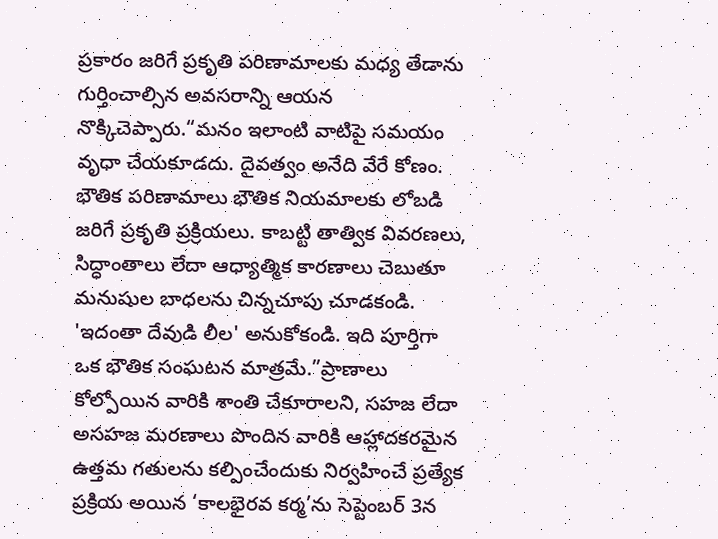ప్రకారం జరిగే ప్రకృతి పరిణామాలకు మధ్య తేడాను గుర్తించాల్సిన అవసరాన్ని ఆయన నొక్కిచెప్పారు.“మనం ఇలాంటి వాటిపై సమయం వృధా చేయకూడదు. దైవత్వం అనేది వేరే కోణం. భౌతిక పరిణామాలు భౌతిక నియమాలకు లోబడి జరిగే ప్రకృతి ప్రక్రియలు. కాబట్టి తాత్విక వివరణలు, సిద్ధాంతాలు లేదా ఆధ్యాత్మిక కారణాలు చెబుతూ మనుషుల బాధలను చిన్నచూపు చూడకండి. 'ఇదంతా దేవుడి లీల' అనుకోకండి. ఇది పూర్తిగా ఒక భౌతిక సంఘటన మాత్రమే.”ప్రాణాలు కోల్పోయిన వారికి శాంతి చేకూరాలని, సహజ లేదా అసహజ మరణాలు పొందిన వారికి ఆహ్లాదకరమైన ఉత్తమ గతులను కల్పించేందుకు నిర్వహించే ప్రత్యేక ప్రక్రియ అయిన ‘కాలభైరవ కర్మ’ను సెప్టెంబర్ 3న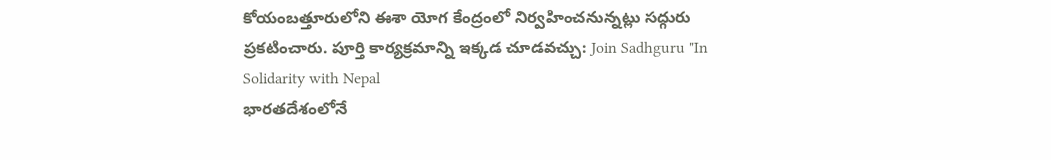కోయంబత్తూరులోని ఈశా యోగ కేంద్రంలో నిర్వహించనున్నట్లు సద్గురు ప్రకటించారు. పూర్తి కార్యక్రమాన్ని ఇక్కడ చూడవచ్చు: Join Sadhguru "In Solidarity with Nepal
భారతదేశంలోనే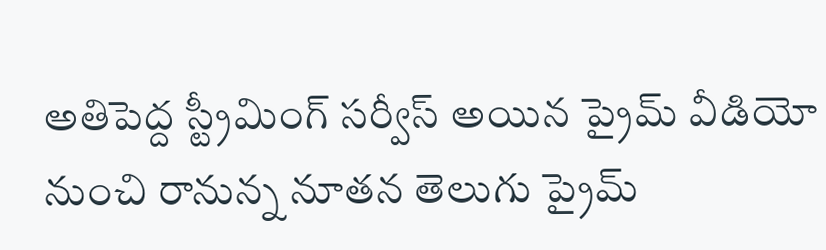అతిపెద్ద స్ట్రీమింగ్ సర్వీస్ అయిన ప్రైమ్ వీడియో నుంచి రానున్న నూతన తెలుగు ప్రైమ్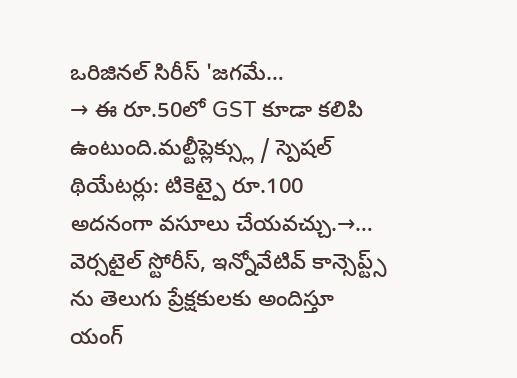ఒరిజినల్ సిరీస్ 'జగమే…
→ ఈ రూ.50లో GST కూడా కలిపి ఉంటుంది.మల్టీప్లెక్స్లు / స్పెషల్ థియేటర్లు: టికెట్పై రూ.100 అదనంగా వసూలు చేయవచ్చు.→…
వెర్సటైల్ స్టోరీస్, ఇన్నోవేటివ్ కాన్సెప్ట్స్ ను తెలుగు ప్రేక్షకులకు అందిస్తూ యంగ్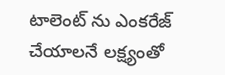టాలెంట్ ను ఎంకరేజ్ చేయాలనే లక్ష్యంతో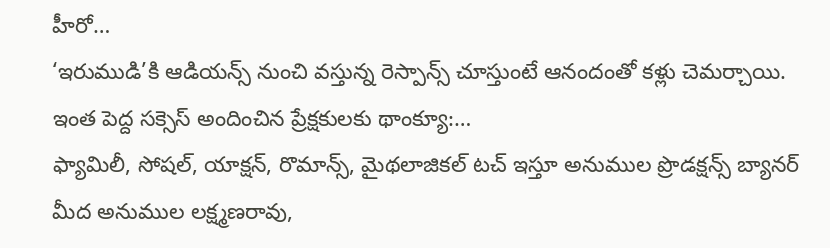హీరో…
‘ఇరుముడి’కి ఆడియన్స్ నుంచి వస్తున్న రెస్పాన్స్ చూస్తుంటే ఆనందంతో కళ్లు చెమర్చాయి. ఇంత పెద్ద సక్సెస్ అందించిన ప్రేక్షకులకు థాంక్యూ:…
ఫ్యామిలీ, సోషల్, యాక్షన్, రొమాన్స్, మైథలాజికల్ టచ్ ఇస్తూ అనుముల ప్రొడక్షన్స్ బ్యానర్ మీద అనుముల లక్ష్మణరావు,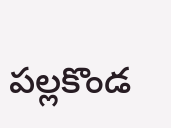పల్లకొండ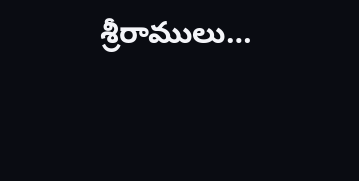శ్రీరాములు…